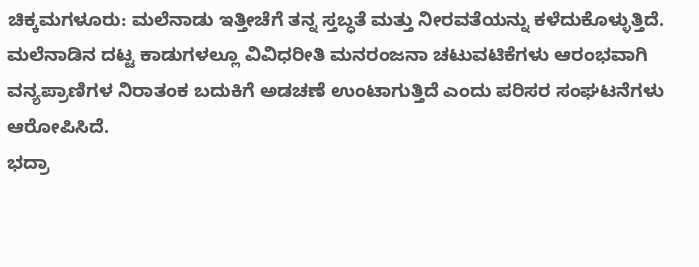ಚಿಕ್ಕಮಗಳೂರು: ಮಲೆನಾಡು ಇತ್ತೀಚೆಗೆ ತನ್ನ ಸ್ತಬ್ಧತೆ ಮತ್ತು ನೀರವತೆಯನ್ನು ಕಳೆದುಕೊಳ್ಳುತ್ತಿದೆ. ಮಲೆನಾಡಿನ ದಟ್ಟ ಕಾಡುಗಳಲ್ಲೂ ವಿವಿಧರೀತಿ ಮನರಂಜನಾ ಚಟುವಟಿಕೆಗಳು ಆರಂಭವಾಗಿ ವನ್ಯಪ್ರಾಣಿಗಳ ನಿರಾತಂಕ ಬದುಕಿಗೆ ಅಡಚಣೆ ಉಂಟಾಗುತ್ತಿದೆ ಎಂದು ಪರಿಸರ ಸಂಘಟನೆಗಳು ಆರೋಪಿಸಿದೆ.
ಭದ್ರಾ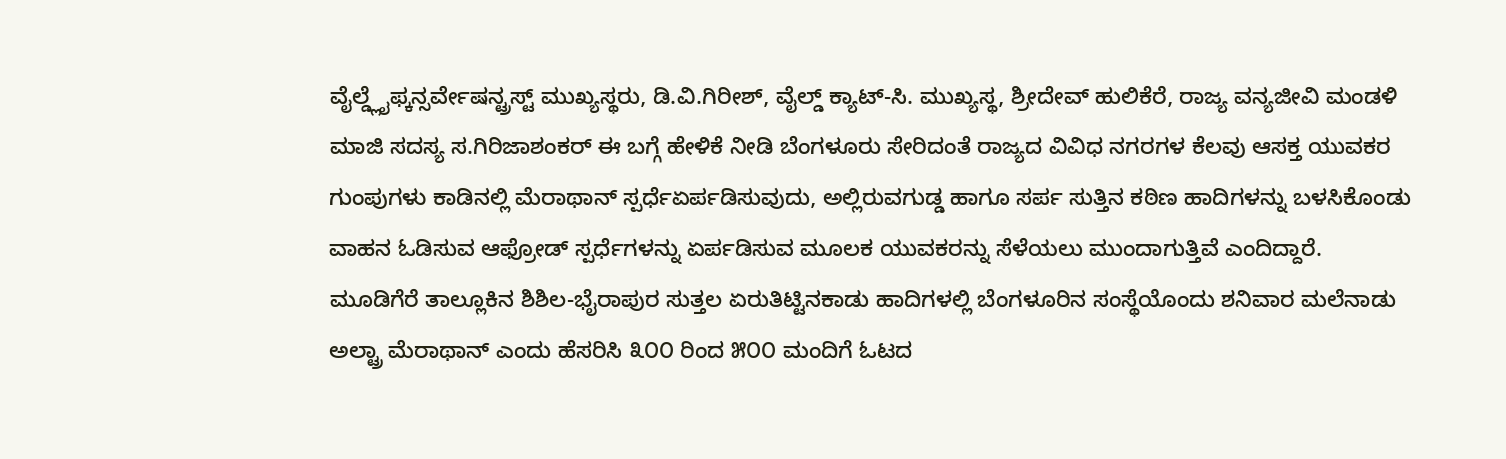ವೈಲ್ಡ್ಲೈಫ್ಕನ್ಸರ್ವೇಷನ್ಟ್ರಸ್ಟ್ ಮುಖ್ಯಸ್ಥರು, ಡಿ.ವಿ.ಗಿರೀಶ್, ವೈಲ್ಡ್ ಕ್ಯಾಟ್-ಸಿ. ಮುಖ್ಯಸ್ಥ, ಶ್ರೀದೇವ್ ಹುಲಿಕೆರೆ, ರಾಜ್ಯ ವನ್ಯಜೀವಿ ಮಂಡಳಿ ಮಾಜಿ ಸದಸ್ಯ ಸ.ಗಿರಿಜಾಶಂಕರ್ ಈ ಬಗ್ಗೆ ಹೇಳಿಕೆ ನೀಡಿ ಬೆಂಗಳೂರು ಸೇರಿದಂತೆ ರಾಜ್ಯದ ವಿವಿಧ ನಗರಗಳ ಕೆಲವು ಆಸಕ್ತ ಯುವಕರ ಗುಂಪುಗಳು ಕಾಡಿನಲ್ಲಿ ಮೆರಾಥಾನ್ ಸ್ಪರ್ಧೆಏರ್ಪಡಿಸುವುದು, ಅಲ್ಲಿರುವಗುಡ್ಡ ಹಾಗೂ ಸರ್ಪ ಸುತ್ತಿನ ಕಠಿಣ ಹಾದಿಗಳನ್ನು ಬಳಸಿಕೊಂಡು ವಾಹನ ಓಡಿಸುವ ಆಫ್ರೋಡ್ ಸ್ಪರ್ಧೆಗಳನ್ನು ಏರ್ಪಡಿಸುವ ಮೂಲಕ ಯುವಕರನ್ನು ಸೆಳೆಯಲು ಮುಂದಾಗುತ್ತಿವೆ ಎಂದಿದ್ದಾರೆ.
ಮೂಡಿಗೆರೆ ತಾಲ್ಲೂಕಿನ ಶಿಶಿಲ-ಭೈರಾಪುರ ಸುತ್ತಲ ಏರುತಿಟ್ಟಿನಕಾಡು ಹಾದಿಗಳಲ್ಲಿ ಬೆಂಗಳೂರಿನ ಸಂಸ್ಥೆಯೊಂದು ಶನಿವಾರ ಮಲೆನಾಡು ಅಲ್ಟ್ರಾ ಮೆರಾಥಾನ್ ಎಂದು ಹೆಸರಿಸಿ ೩೦೦ ರಿಂದ ೫೦೦ ಮಂದಿಗೆ ಓಟದ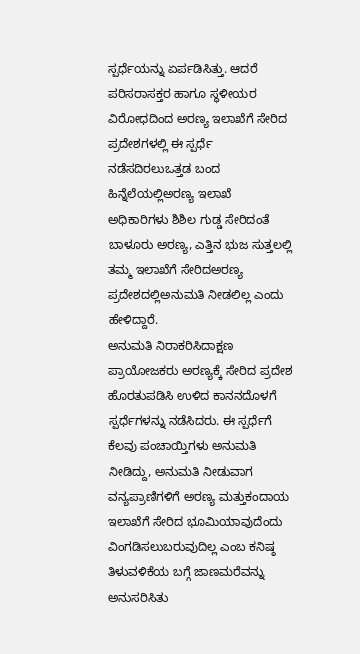ಸ್ಪರ್ಧೆಯನ್ನು ಏರ್ಪಡಿಸಿತ್ತು. ಆದರೆ ಪರಿಸರಾಸಕ್ತರ ಹಾಗೂ ಸ್ಥಳೀಯರ ವಿರೋಧದಿಂದ ಅರಣ್ಯ ಇಲಾಖೆಗೆ ಸೇರಿದ ಪ್ರದೇಶಗಳಲ್ಲಿ ಈ ಸ್ಪರ್ಧೆ ನಡೆಸದಿರಲುಒತ್ತಡ ಬಂದ ಹಿನ್ನೆಲೆಯಲ್ಲಿಅರಣ್ಯ ಇಲಾಖೆ ಅಧಿಕಾರಿಗಳು ಶಿಶಿಲ ಗುಡ್ಡ ಸೇರಿದಂತೆ ಬಾಳೂರು ಅರಣ್ಯ, ಎತ್ತಿನ ಭುಜ ಸುತ್ತಲಲ್ಲಿ ತಮ್ಮ ಇಲಾಖೆಗೆ ಸೇರಿದಅರಣ್ಯ ಪ್ರದೇಶದಲ್ಲಿಅನುಮತಿ ನೀಡಲಿಲ್ಲ ಎಂದು ಹೇಳಿದ್ದಾರೆ.
ಅನುಮತಿ ನಿರಾಕರಿಸಿದಾಕ್ಷಣ ಪ್ರಾಯೋಜಕರು ಅರಣ್ಯಕ್ಕೆ ಸೇರಿದ ಪ್ರದೇಶ ಹೊರತುಪಡಿಸಿ ಉಳಿದ ಕಾನನದೊಳಗೆ ಸ್ಪರ್ಧೆಗಳನ್ನು ನಡೆಸಿದರು. ಈ ಸ್ಪರ್ಧೆಗೆ ಕೆಲವು ಪಂಚಾಯ್ತಿಗಳು ಅನುಮತಿ ನೀಡಿದ್ದು, ಅನುಮತಿ ನೀಡುವಾಗ ವನ್ಯಪ್ರಾಣಿಗಳಿಗೆ ಅರಣ್ಯ ಮತ್ತುಕಂದಾಯ ಇಲಾಖೆಗೆ ಸೇರಿದ ಭೂಮಿಯಾವುದೆಂದು ವಿಂಗಡಿಸಲುಬರುವುದಿಲ್ಲ ಎಂಬ ಕನಿಷ್ಠ ತಿಳುವಳಿಕೆಯ ಬಗ್ಗೆ ಜಾಣಮರೆವನ್ನು ಅನುಸರಿಸಿತು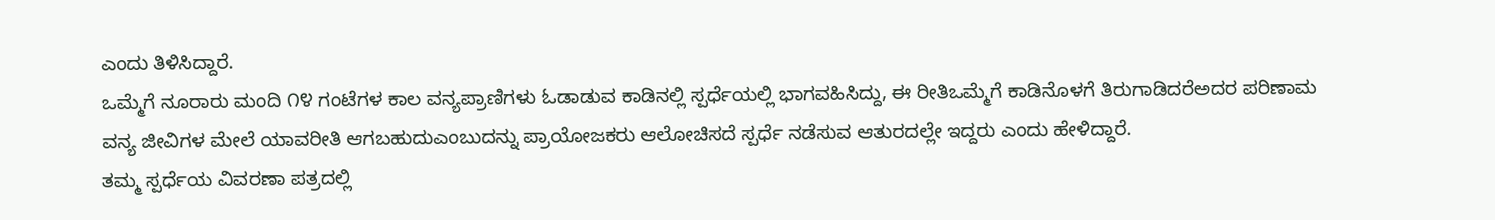ಎಂದು ತಿಳಿಸಿದ್ದಾರೆ.
ಒಮ್ಮೆಗೆ ನೂರಾರು ಮಂದಿ ೧೪ ಗಂಟೆಗಳ ಕಾಲ ವನ್ಯಪ್ರಾಣಿಗಳು ಓಡಾಡುವ ಕಾಡಿನಲ್ಲಿ ಸ್ಪರ್ಧೆಯಲ್ಲಿ ಭಾಗವಹಿಸಿದ್ದು, ಈ ರೀತಿಒಮ್ಮೆಗೆ ಕಾಡಿನೊಳಗೆ ತಿರುಗಾಡಿದರೆಅದರ ಪರಿಣಾಮ ವನ್ಯ ಜೀವಿಗಳ ಮೇಲೆ ಯಾವರೀತಿ ಆಗಬಹುದುಎಂಬುದನ್ನು ಪ್ರಾಯೋಜಕರು ಆಲೋಚಿಸದೆ ಸ್ಪರ್ಧೆ ನಡೆಸುವ ಆತುರದಲ್ಲೇ ಇದ್ದರು ಎಂದು ಹೇಳಿದ್ದಾರೆ.
ತಮ್ಮ ಸ್ಪರ್ಧೆಯ ವಿವರಣಾ ಪತ್ರದಲ್ಲಿ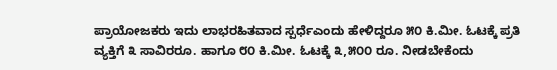ಪ್ರಾಯೋಜಕರು ಇದು ಲಾಭರಹಿತವಾದ ಸ್ಪರ್ಧೆಎಂದು ಹೇಳಿದ್ದರೂ ೫೦ ಕಿ.ಮೀ. ಓಟಕ್ಕೆ ಪ್ರತಿ ವ್ಯಕ್ತಿಗೆ ೩ ಸಾವಿರರೂ. ಹಾಗೂ ೮೦ ಕಿ.ಮೀ. ಓಟಕ್ಕೆ ೩,೫೦೦ ರೂ. ನೀಡಬೇಕೆಂದು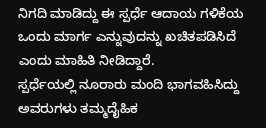ನಿಗದಿ ಮಾಡಿದ್ದು ಈ ಸ್ಪರ್ಧೆ ಆದಾಯ ಗಳಿಕೆಯ ಒಂದು ಮಾರ್ಗ ಎನ್ನುವುದನ್ನು ಖಚಿತಪಡಿಸಿದೆ ಎಂದು ಮಾಹಿತಿ ನೀಡಿದ್ದಾರೆ.
ಸ್ಪರ್ಧೆಯಲ್ಲಿ ನೂರಾರು ಮಂದಿ ಭಾಗವಹಿಸಿದ್ದು ಅವರುಗಳು ತಮ್ಮದೈಹಿಕ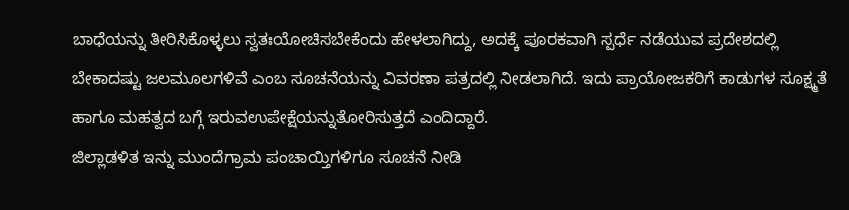ಬಾಧೆಯನ್ನು ತೀರಿಸಿಕೊಳ್ಳಲು ಸ್ವತಃಯೋಚಿಸಬೇಕೆಂದು ಹೇಳಲಾಗಿದ್ದು, ಅದಕ್ಕೆ ಪೂರಕವಾಗಿ ಸ್ಪರ್ಧೆ ನಡೆಯುವ ಪ್ರದೇಶದಲ್ಲಿ ಬೇಕಾದಷ್ಟು ಜಲಮೂಲಗಳಿವೆ ಎಂಬ ಸೂಚನೆಯನ್ನು ವಿವರಣಾ ಪತ್ರದಲ್ಲಿ ನೀಡಲಾಗಿದೆ. ಇದು ಪ್ರಾಯೋಜಕರಿಗೆ ಕಾಡುಗಳ ಸೂಕ್ಷ್ಮತೆ ಹಾಗೂ ಮಹತ್ವದ ಬಗ್ಗೆ ಇರುವಉಪೇಕ್ಷೆಯನ್ನುತೋರಿಸುತ್ತದೆ ಎಂದಿದ್ದಾರೆ.
ಜಿಲ್ಲಾಡಳಿತ ಇನ್ನು ಮುಂದೆಗ್ರಾಮ ಪಂಚಾಯ್ತಿಗಳಿಗೂ ಸೂಚನೆ ನೀಡಿ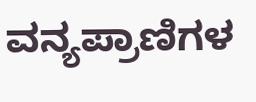ವನ್ಯಪ್ರಾಣಿಗಳ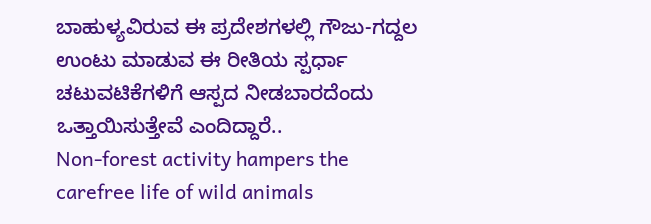ಬಾಹುಳ್ಯವಿರುವ ಈ ಪ್ರದೇಶಗಳಲ್ಲಿ ಗೌಜು-ಗದ್ದಲ ಉಂಟು ಮಾಡುವ ಈ ರೀತಿಯ ಸ್ಪರ್ಧಾ ಚಟುವಟಿಕೆಗಳಿಗೆ ಆಸ್ಪದ ನೀಡಬಾರದೆಂದು ಒತ್ತಾಯಿಸುತ್ತೇವೆ ಎಂದಿದ್ದಾರೆ..
Non-forest activity hampers the carefree life of wild animals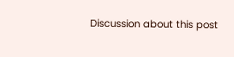Discussion about this post